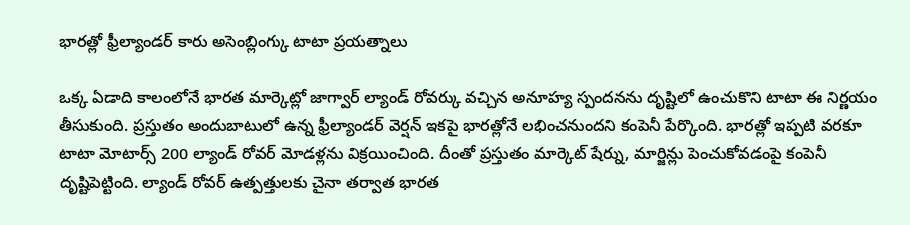భారత్లో ఫ్రీల్యాండర్ కారు అసెంబ్లింగ్కు టాటా ప్రయత్నాలు

ఒక్క ఏడాది కాలంలోనే భారత మార్కెట్లో జాగ్వార్ ల్యాండ్ రోవర్కు వచ్చిన అనూహ్య స్పందనను దృష్టిలో ఉంచుకొని టాటా ఈ నిర్ణయం తీసుకుంది. ప్రస్తుతం అందుబాటులో ఉన్న ఫ్రీల్యాండర్ వెర్షన్ ఇకపై భారత్లోనే లభించనుందని కంపెనీ పేర్కొంది. భారత్లో ఇప్పటి వరకూ టాటా మోటార్స్ 200 ల్యాండ్ రోవర్ మోడళ్లను విక్రయించింది. దీంతో ప్రస్తుతం మార్కెట్ షేర్ను, మార్జిన్లు పెంచుకోవడంపై కంపెనీ దృష్టిపెట్టింది. ల్యాండ్ రోవర్ ఉత్పత్తులకు చైనా తర్వాత భారత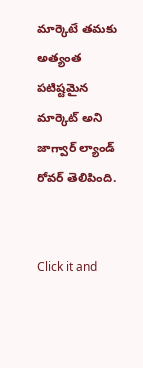మార్కెటే తమకు అత్యంత పటిష్టమైన మార్కెట్ అని జాగ్వార్ ల్యాండ్ రోవర్ తెలిపింది.


Click it and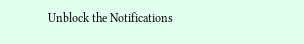Unblock the Notifications